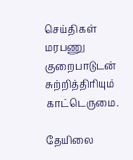செய்திகள்
மரபணு குறைபாடுடன் சுற்றித்திரியும் காட்டெருமை.

தேயிலை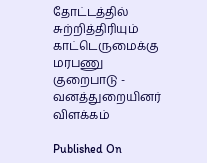தோட்டத்தில் சுற்றித்திரியும் காட்டெருமைக்கு மரபணு குறைபாடு - வனத்துறையினர் விளக்கம்

Published On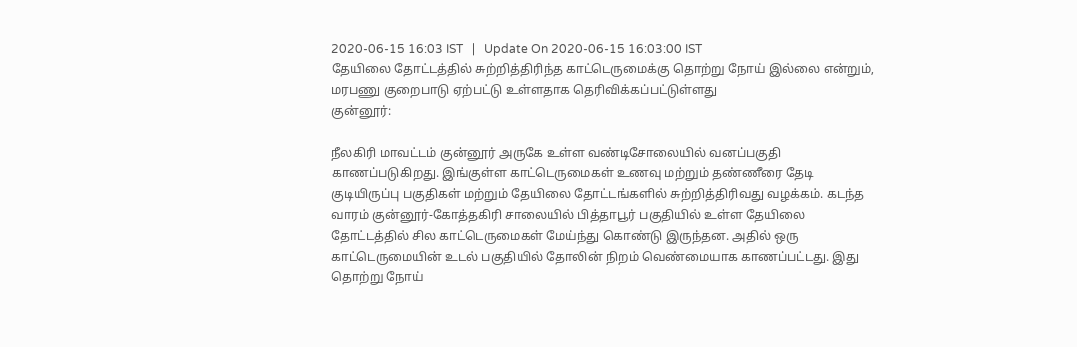2020-06-15 16:03 IST   |   Update On 2020-06-15 16:03:00 IST
தேயிலை தோட்டத்தில் சுற்றித்திரிந்த காட்டெருமைக்கு தொற்று நோய் இல்லை என்றும், மரபணு குறைபாடு ஏற்பட்டு உள்ளதாக தெரிவிக்கப்பட்டுள்ளது
குன்னூர்:

நீலகிரி மாவட்டம் குன்னூர் அருகே உள்ள வண்டிசோலையில் வனப்பகுதி காணப்படுகிறது. இங்குள்ள காட்டெருமைகள் உணவு மற்றும் தண்ணீரை தேடி குடியிருப்பு பகுதிகள் மற்றும் தேயிலை தோட்டங்களில் சுற்றித்திரிவது வழக்கம். கடந்த வாரம் குன்னூர்-கோத்தகிரி சாலையில் பித்தாபூர் பகுதியில் உள்ள தேயிலை தோட்டத்தில் சில காட்டெருமைகள் மேய்ந்து கொண்டு இருந்தன. அதில் ஒரு காட்டெருமையின் உடல் பகுதியில் தோலின் நிறம் வெண்மையாக காணப்பட்டது. இது தொற்று நோய்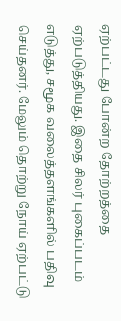ஏற்பட்டது போன்ற தோற்றத்தை ஏற்படுத்தியது. இதை சிலர் புகைப்படம் எடுத்து, சமூக வலைத்தளங்களில் பதிவு செய்தனர். மேலும் தொற்று நோய் ஏற்பட்டு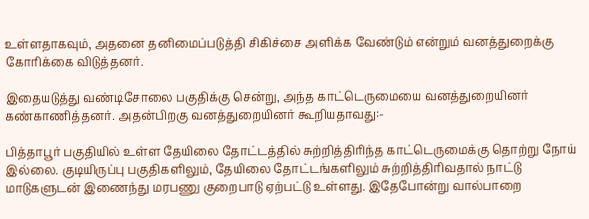உள்ளதாகவும், அதனை தனிமைப்படுத்தி சிகிச்சை அளிக்க வேண்டும் என்றும் வனத்துறைக்கு கோரிக்கை விடுத்தனர்.

இதையடுத்து வண்டிசோலை பகுதிக்கு சென்று, அந்த காட்டெருமையை வனத்துறையினர் கண்காணித்தனர். அதன்பிறகு வனத்துறையினர் கூறியதாவது:-

பித்தாபூர் பகுதியில் உள்ள தேயிலை தோட்டத்தில் சுற்றித்திரிந்த காட்டெருமைக்கு தொற்று நோய் இல்லை. குடியிருப்பு பகுதிகளிலும், தேயிலை தோட்டங்களிலும் சுற்றித்திரிவதால் நாட்டு மாடுகளுடன் இணைந்து மரபணு குறைபாடு ஏற்பட்டு உள்ளது. இதேபோன்று வால்பாறை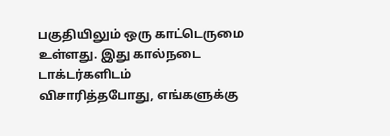பகுதியிலும் ஒரு காட்டெருமை உள்ளது. இது கால்நடை டாக்டர்களிடம் விசாரித்தபோது, எங்களுக்கு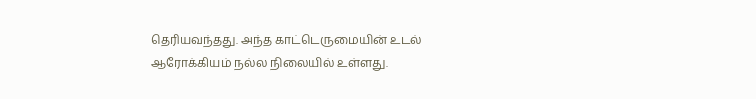தெரியவந்தது. அந்த காட்டெருமையின் உடல் ஆரோக்கியம் நல்ல நிலையில் உள்ளது.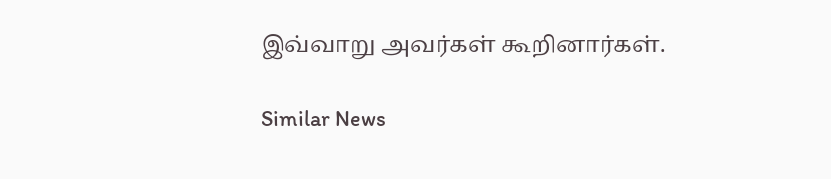இவ்வாறு அவர்கள் கூறினார்கள்.

Similar News